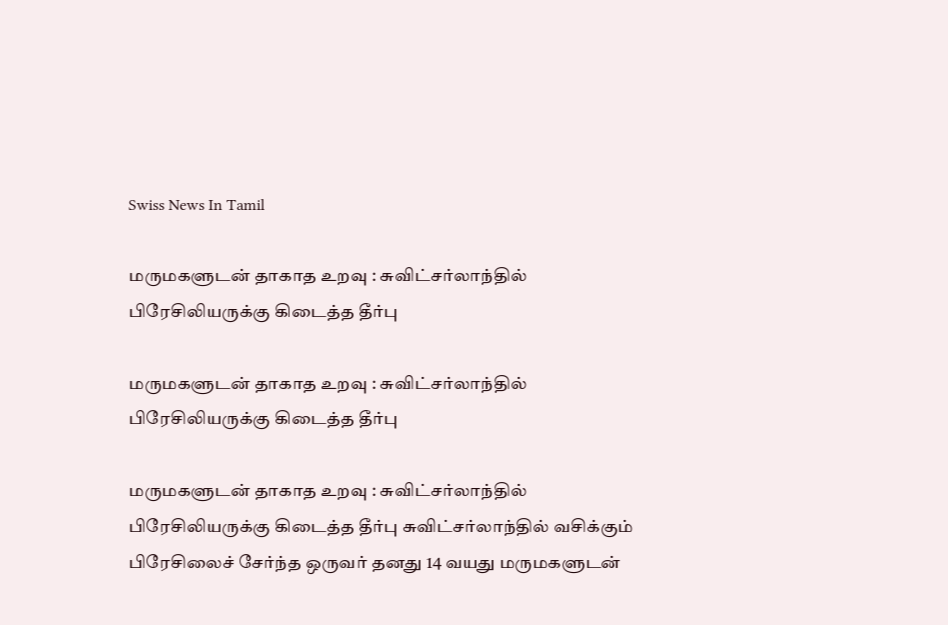Swiss News In Tamil

மருமகளுடன் தாகாத உறவு : சுவிட்சர்லாந்தில் பிரேசிலியருக்கு கிடைத்த தீர்பு

மருமகளுடன் தாகாத உறவு : சுவிட்சர்லாந்தில் பிரேசிலியருக்கு கிடைத்த தீர்பு

மருமகளுடன் தாகாத உறவு : சுவிட்சர்லாந்தில் பிரேசிலியருக்கு கிடைத்த தீர்பு சுவிட்சர்லாந்தில் வசிக்கும் பிரேசிலைச் சேர்ந்த ஒருவர் தனது 14 வயது மருமகளுடன்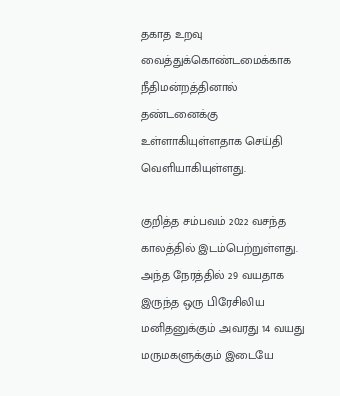தகாத உறவு வைத்துக்கொண்டமைக்காக நீதிமன்றத்தினால் தண்டனைக்கு உள்ளாகியுள்ளதாக செய்தி வெளியாகியுள்ளது.

குறித்த சம்பவம் 2022 வசந்த காலத்தில் இடம்பெற்றுள்ளது. அந்த நேரத்தில் 29 வயதாக இருந்த ஒரு பிரேசிலிய மனிதனுக்கும் அவரது 14 வயது மருமகளுக்கும் இடையே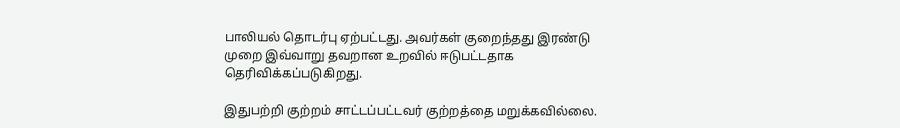பாலியல் தொடர்பு ஏற்பட்டது. அவர்கள் குறைந்தது இரண்டு முறை இவ்வாறு தவறான உறவில் ஈடுபட்டதாக தெரிவிக்கப்படுகிறது.

இதுபற்றி குற்றம் சாட்டப்பட்டவர் குற்றத்தை மறுக்கவில்லை.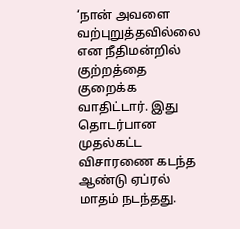‘நான் அவளை வற்புறுத்தவில்லை என நீதிமன்றில் குற்றத்தை குறைக்க வாதிட்டார். இது தொடர்பான முதல்கட்ட விசாரணை கடந்த ஆண்டு ஏப்ரல் மாதம் நடந்தது.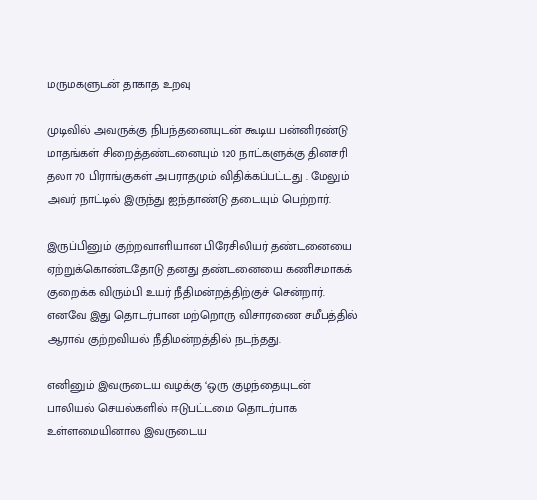மருமகளுடன் தாகாத உறவு

முடிவில் அவருக்கு நிபந்தனையுடன் கூடிய பன்னிரண்டு மாதங்கள் சிறைத்தண்டனையும் 120 நாட்களுக்கு தினசரி தலா 70 பிராங்குகள் அபராதமும் விதிக்கப்பட்டது . மேலும் அவர் நாட்டில் இருந்து ஐந்தாண்டு தடையும் பெற்றார்.

இருப்பினும் குற்றவாளியான பிரேசிலியர் தண்டனையை ஏற்றுக்கொண்டதோடு தனது தண்டனையை கணிசமாகக் குறைக்க விரும்பி உயர் நீதிமன்றத்திற்குச் சென்றார். எனவே இது தொடர்பான மற்றொரு விசாரணை சமீபத்தில் ஆராவ் குற்றவியல் நீதிமன்றத்தில் நடந்தது.

எனினும் இவருடைய வழக்கு ‘ஒரு குழந்தையுடன் பாலியல் செயல்களில் ஈடுபட்டமை தொடர்பாக உள்ளமையினால இவருடைய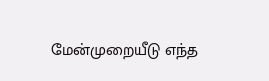மேன்முறையீடு எந்த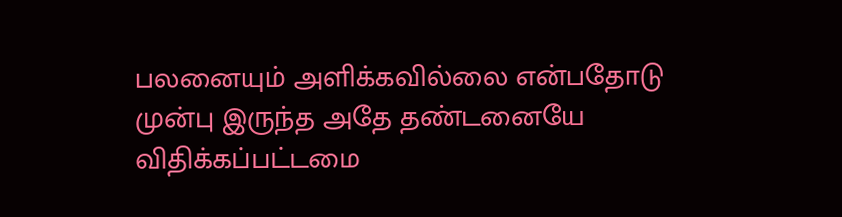பலனையும் அளிக்கவில்லை என்பதோடு
முன்பு இருந்த அதே தண்டனையே விதிக்கப்பட்டமை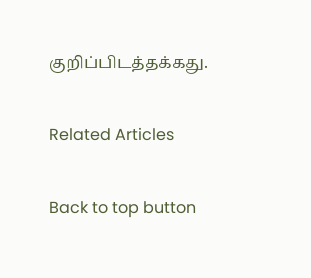குறிப்பிடத்தக்கது.

Related Articles

Back to top button